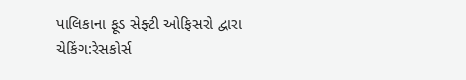પાલિકાના ફૂડ સેફ્ટી ઓફિસરો દ્વારા ચેકિંગ:રેસકોર્સ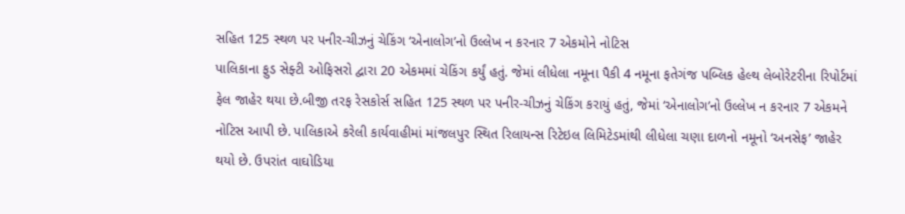સહિત 125 સ્થળ પર પનીર-ચીઝનું ચેકિંગ ‘એનાલોગ’નો ઉલ્લેખ ન કરનાર 7 એકમોને નોટિસ
પાલિકાના ફુડ સેફ્ટી ઓફિસરો દ્વારા 20 એકમમાં ચેકિંગ કર્યું હતું. જેમાં લીધેલા નમૂના પૈકી 4 નમૂના ફતેગંજ પબ્લિક હેલ્થ લેબોરેટરીના રિપોર્ટમાં ફેલ જાહેર થયા છે.બીજી તરફ રેસકોર્સ સહિત 125 સ્થળ પર પનીર-ચીઝનું ચેકિંગ કરાયું હતું, જેમાં ‘એનાલોગ’નો ઉલ્લેખ ન કરનાર 7 એકમને નોટિસ આપી છે. પાલિકાએ કરેલી કાર્યવાહીમાં માંજલપુર સ્થિત રિલાયન્સ રિટેઇલ લિમિટેડમાંથી લીધેલા ચણા દાળનો નમૂનો ‘અનસેફ’ જાહેર થયો છે. ઉપરાંત વાઘોડિયા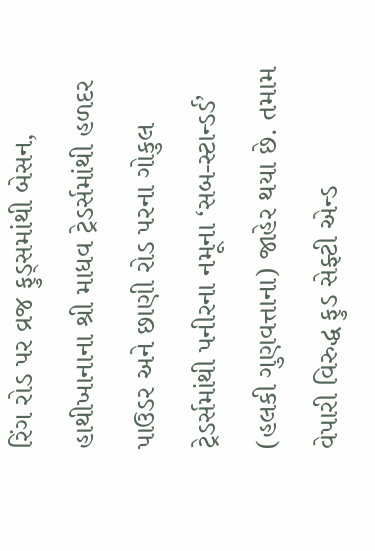રિંગ રોડ પર વ્રજ ફુડ્સમાંથી બેસન, હાથીખાનાના શ્રી માધવ ટ્રેડર્સમાંથી હળદર પાઉડર અને છાણી રોડ પરના ગોકુલ ટ્રેડર્સમાંથી પનીરના નમૂના ‘સબ-સ્ટાન્ડર્ડ’ (હલકી ગુણવત્તાના) જાહેર થયા છે. તમામ વેપારી વિરુદ્ધ ફુડ સેફ્ટી એન્ડ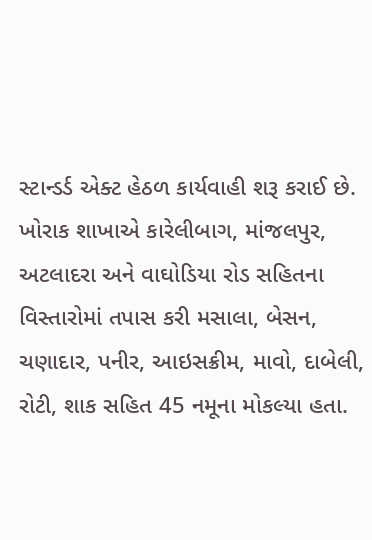સ્ટાન્ડર્ડ એક્ટ હેઠળ કાર્યવાહી શરૂ કરાઈ છે. ખોરાક શાખાએ કારેલીબાગ, માંજલપુર, અટલાદરા અને વાઘોડિયા રોડ સહિતના વિસ્તારોમાં તપાસ કરી મસાલા, બેસન, ચણાદાર, પનીર, આઇસક્રીમ, માવો, દાબેલી, રોટી, શાક સહિત 45 નમૂના મોકલ્યા હતા.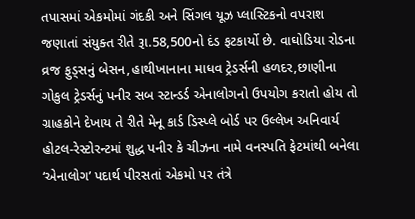તપાસમાં એકમોમાં ગંદકી અને સિંગલ યૂઝ પ્લાસ્ટિકનો વપરાશ જણાતાં સંયુક્ત રીતે રૂા.58,500નો દંડ ફટકાર્યો છે. વાઘોડિયા રોડના વ્રજ ફુડ્સનું બેસન,હાથીખાનાના માધવ ટ્રેડર્સની હળદર,છાણીના ગોકુલ ટ્રેડર્સનું પનીર સબ સ્ટાન્ડર્ડ એનાલોગનો ઉપયોગ કરાતો હોય તો ગ્રાહકોને દેખાય તે રીતે મેનૂ કાર્ડ ડિસ્પ્લે બોર્ડ પર ઉલ્લેખ અનિવાર્ય
હોટલ-રેસ્ટોરન્ટમાં શુદ્ધ પનીર કે ચીઝના નામે વનસ્પતિ ફેટમાંથી બનેલા ‘એનાલોગ’ પદાર્થ પીરસતાં એકમો પર તંત્રે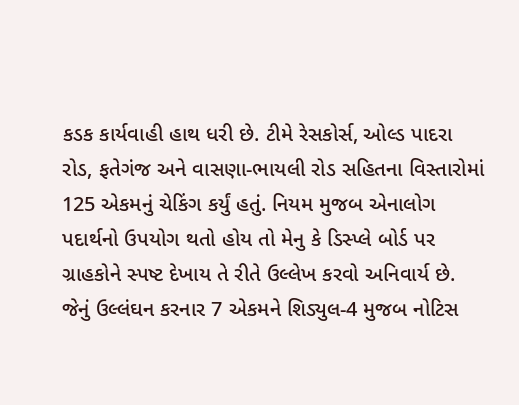કડક કાર્યવાહી હાથ ધરી છે. ટીમે રેસકોર્સ, ઓલ્ડ પાદરા રોડ, ફતેગંજ અને વાસણા-ભાયલી રોડ સહિતના વિસ્તારોમાં 125 એકમનું ચેકિંગ કર્યું હતું. નિયમ મુજબ એનાલોગ પદાર્થનો ઉપયોગ થતો હોય તો મેનુ કે ડિસ્પ્લે બોર્ડ પર ગ્રાહકોને સ્પષ્ટ દેખાય તે રીતે ઉલ્લેખ કરવો અનિવાર્ય છે. જેનું ઉલ્લંઘન કરનાર 7 એકમને શિડ્યુલ-4 મુજબ નોટિસ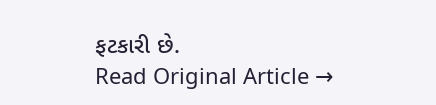ફટકારી છે.
Read Original Article →